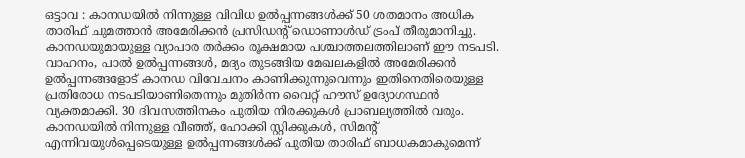ഒട്ടാവ : കാനഡയിൽ നിന്നുള്ള വിവിധ ഉൽപ്പന്നങ്ങൾക്ക് 50 ശതമാനം അധിക താരിഫ് ചുമത്താൻ അമേരിക്കൻ പ്രസിഡന്റ് ഡൊണാൾഡ് ട്രംപ് തീരുമാനിച്ചു. കാനഡയുമായുള്ള വ്യാപാര തർക്കം രൂക്ഷമായ പശ്ചാത്തലത്തിലാണ് ഈ നടപടി. വാഹനം, പാൽ ഉൽപ്പന്നങ്ങൾ, മദ്യം തുടങ്ങിയ മേഖലകളിൽ അമേരിക്കൻ ഉൽപ്പന്നങ്ങളോട് കാനഡ വിവേചനം കാണിക്കുന്നുവെന്നും ഇതിനെതിരെയുള്ള പ്രതിരോധ നടപടിയാണിതെന്നും മുതിർന്ന വൈറ്റ് ഹൗസ് ഉദ്യോഗസ്ഥൻ വ്യക്തമാക്കി. 30 ദിവസത്തിനകം പുതിയ നിരക്കുകൾ പ്രാബല്യത്തിൽ വരും.
കാനഡയിൽ നിന്നുള്ള വീഞ്ഞ്, ഹോക്കി സ്റ്റിക്കുകൾ, സിമന്റ് എന്നിവയുൾപ്പെടെയുള്ള ഉൽപ്പന്നങ്ങൾക്ക് പുതിയ താരിഫ് ബാധകമാകുമെന്ന്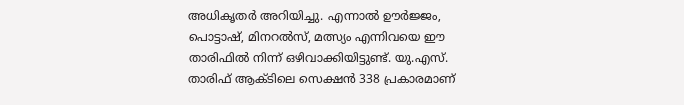അധികൃതർ അറിയിച്ചു. എന്നാൽ ഊർജ്ജം, പൊട്ടാഷ്, മിനറൽസ്, മത്സ്യം എന്നിവയെ ഈ താരിഫിൽ നിന്ന് ഒഴിവാക്കിയിട്ടുണ്ട്. യു.എസ്. താരിഫ് ആക്ടിലെ സെക്ഷൻ 338 പ്രകാരമാണ്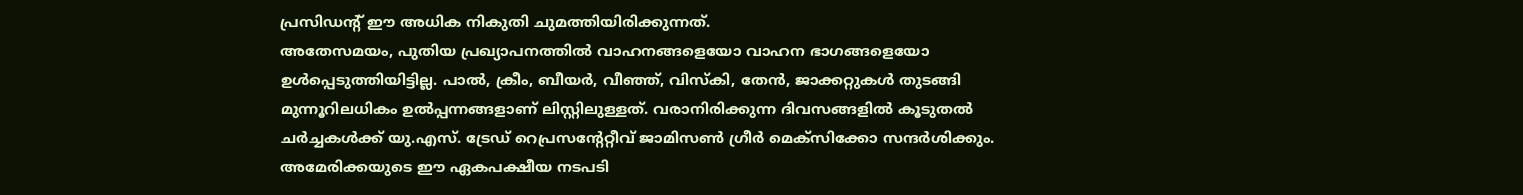പ്രസിഡന്റ് ഈ അധിക നികുതി ചുമത്തിയിരിക്കുന്നത്.
അതേസമയം, പുതിയ പ്രഖ്യാപനത്തിൽ വാഹനങ്ങളെയോ വാഹന ഭാഗങ്ങളെയോ ഉൾപ്പെടുത്തിയിട്ടില്ല. പാൽ, ക്രീം, ബീയർ, വീഞ്ഞ്, വിസ്കി, തേൻ, ജാക്കറ്റുകൾ തുടങ്ങി മുന്നൂറിലധികം ഉൽപ്പന്നങ്ങളാണ് ലിസ്റ്റിലുള്ളത്. വരാനിരിക്കുന്ന ദിവസങ്ങളിൽ കൂടുതൽ ചർച്ചകൾക്ക് യു.എസ്. ട്രേഡ് റെപ്രസന്റേറ്റീവ് ജാമിസൺ ഗ്രീർ മെക്സിക്കോ സന്ദർശിക്കും.
അമേരിക്കയുടെ ഈ ഏകപക്ഷീയ നടപടി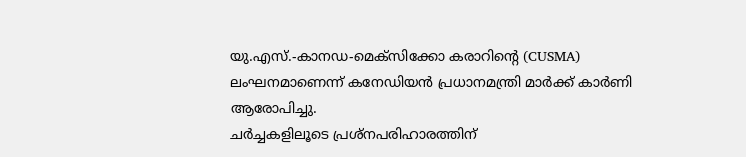യു.എസ്.-കാനഡ-മെക്സിക്കോ കരാറിന്റെ (CUSMA) ലംഘനമാണെന്ന് കനേഡിയൻ പ്രധാനമന്ത്രി മാർക്ക് കാർണി ആരോപിച്ചു.
ചർച്ചകളിലൂടെ പ്രശ്നപരിഹാരത്തിന്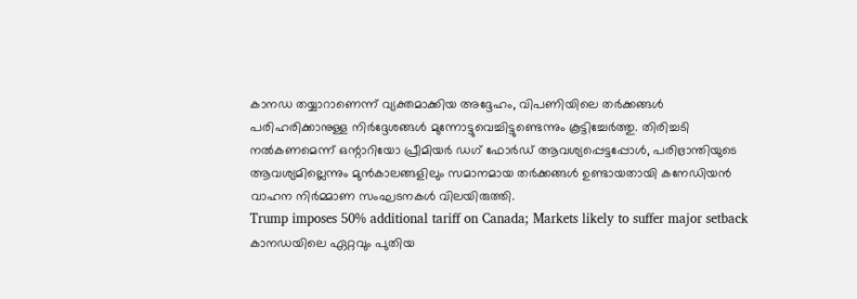കാനഡ തയ്യാറാണെന്ന് വ്യക്തമാക്കിയ അദ്ദേഹം, വിപണിയിലെ തർക്കങ്ങൾ പരിഹരിക്കാനുള്ള നിർദ്ദേശങ്ങൾ മുന്നോട്ടുവെച്ചിട്ടുണ്ടെന്നും കൂട്ടിച്ചേർത്തു. തിരിച്ചടി നൽകണമെന്ന് ഒന്റാറിയോ പ്രീമിയർ ഡഗ് ഫോർഡ് ആവശ്യപ്പെട്ടപ്പോൾ, പരിഭ്രാന്തിയുടെ ആവശ്യമില്ലെന്നും മുൻകാലങ്ങളിലും സമാനമായ തർക്കങ്ങൾ ഉണ്ടായതായി കനേഡിയൻ വാഹന നിർമ്മാണ സംഘടനകൾ വിലയിരുത്തി.
Trump imposes 50% additional tariff on Canada; Markets likely to suffer major setback
കാനഡയിലെ ഏറ്റവും പുതിയ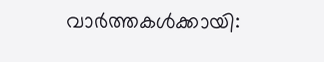വാർത്തകൾക്കായി: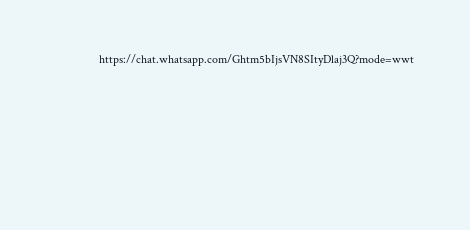https://chat.whatsapp.com/Ghtm5bIjsVN8SItyDlaj3Q?mode=wwt